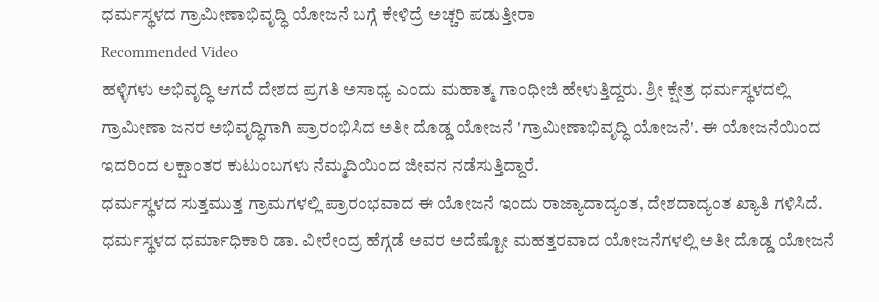ಧರ್ಮಸ್ಥಳದ ಗ್ರಾಮೀಣಾಭಿವೃದ್ಧಿ ಯೋಜನೆ ಬಗ್ಗೆ ಕೇಳಿದ್ರೆ ಅಚ್ಚರಿ ಪಡುತ್ತೀರಾ
Recommended Video
ಹಳ್ಳಿಗಳು ಅಭಿವೃದ್ಧಿ ಆಗದೆ ದೇಶದ ಪ್ರಗತಿ ಅಸಾಧ್ಯ ಎಂದು ಮಹಾತ್ಮ ಗಾಂಧೀಜಿ ಹೇಳುತ್ತಿದ್ದರು. ಶ್ರೀ ಕ್ಷೇತ್ರ ಧರ್ಮಸ್ಥಳದಲ್ಲಿ ಗ್ರಾಮೀಣಾ ಜನರ ಅಭಿವೃದ್ಧಿಗಾಗಿ ಪ್ರಾರಂಭಿಸಿದ ಅತೀ ದೊಡ್ಡ ಯೋಜನೆ 'ಗ್ರಾಮೀಣಾಭಿವೃದ್ಧಿ ಯೋಜನೆ'. ಈ ಯೋಜನೆಯಿಂದ ಇದರಿಂದ ಲಕ್ಷಾಂತರ ಕುಟುಂಬಗಳು ನೆಮ್ಮದಿಯಿಂದ ಜೀವನ ನಡೆಸುತ್ತಿದ್ದಾರೆ.
ಧರ್ಮಸ್ಥಳದ ಸುತ್ತಮುತ್ತ ಗ್ರಾಮಗಳಲ್ಲಿ ಪ್ರಾರಂಭವಾದ ಈ ಯೋಜನೆ ಇಂದು ರಾಜ್ಯಾದಾದ್ಯಂತ, ದೇಶದಾದ್ಯಂತ ಖ್ಯಾತಿ ಗಳಿಸಿದೆ. ಧರ್ಮಸ್ಥಳದ ಧರ್ಮಾಧಿಕಾರಿ ಡಾ. ವೀರೇಂದ್ರ ಹೆಗ್ಗಡೆ ಅವರ ಅದೆಷ್ಟೋ ಮಹತ್ತರವಾದ ಯೋಜನೆಗಳಲ್ಲಿ ಅತೀ ದೊಡ್ಡ ಯೋಜನೆ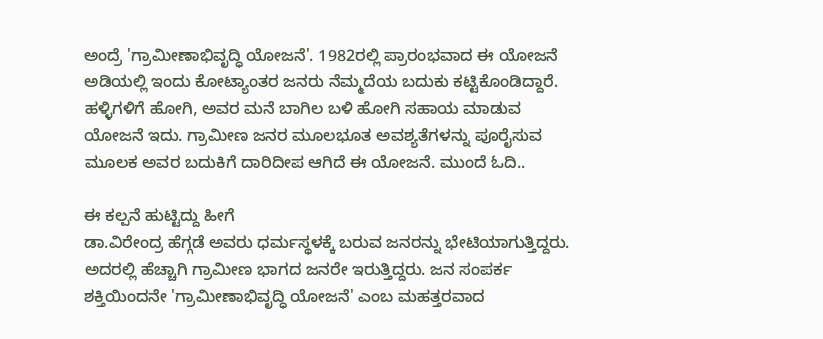ಅಂದ್ರೆ 'ಗ್ರಾಮೀಣಾಭಿವೃದ್ಧಿ ಯೋಜನೆ'. 1982ರಲ್ಲಿ ಪ್ರಾರಂಭವಾದ ಈ ಯೋಜನೆ ಅಡಿಯಲ್ಲಿ ಇಂದು ಕೋಟ್ಯಾಂತರ ಜನರು ನೆಮ್ಮದೆಯ ಬದುಕು ಕಟ್ಟಿಕೊಂಡಿದ್ದಾರೆ.
ಹಳ್ಳಿಗಳಿಗೆ ಹೋಗಿ, ಅವರ ಮನೆ ಬಾಗಿಲ ಬಳಿ ಹೋಗಿ ಸಹಾಯ ಮಾಡುವ ಯೋಜನೆ ಇದು. ಗ್ರಾಮೀಣ ಜನರ ಮೂಲಭೂತ ಅವಶ್ಯತೆಗಳನ್ನು ಪೂರೈಸುವ ಮೂಲಕ ಅವರ ಬದುಕಿಗೆ ದಾರಿದೀಪ ಆಗಿದೆ ಈ ಯೋಜನೆ. ಮುಂದೆ ಓದಿ..

ಈ ಕಲ್ಪನೆ ಹುಟ್ಟಿದ್ದು ಹೀಗೆ
ಡಾ.ವಿರೇಂದ್ರ ಹೆಗ್ಗಡೆ ಅವರು ಧರ್ಮಸ್ಥಳಕ್ಕೆ ಬರುವ ಜನರನ್ನು ಭೇಟಿಯಾಗುತ್ತಿದ್ದರು. ಅದರಲ್ಲಿ ಹೆಚ್ಚಾಗಿ ಗ್ರಾಮೀಣ ಭಾಗದ ಜನರೇ ಇರುತ್ತಿದ್ದರು. ಜನ ಸಂಪರ್ಕ ಶಕ್ತಿಯಿಂದನೇ 'ಗ್ರಾಮೀಣಾಭಿವೃದ್ಧಿ ಯೋಜನೆ' ಎಂಬ ಮಹತ್ತರವಾದ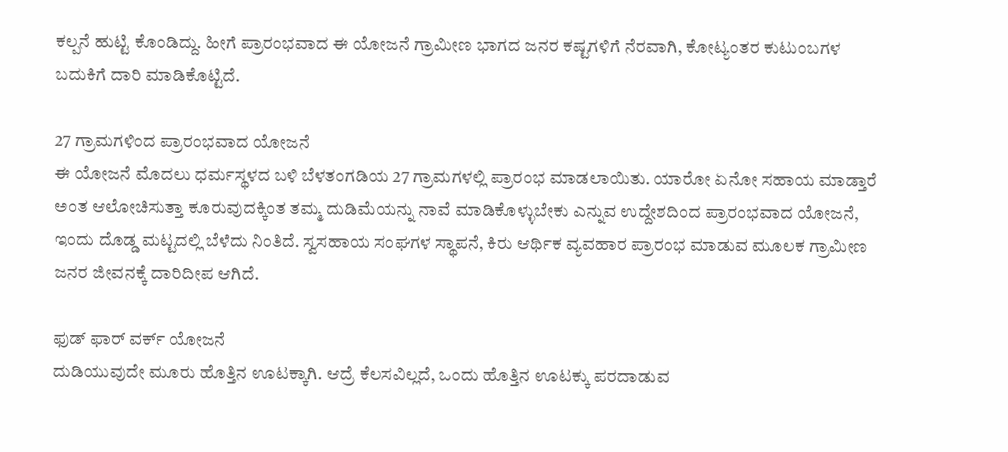ಕಲ್ಪನೆ ಹುಟ್ಟಿ ಕೊಂಡಿದ್ದು. ಹೀಗೆ ಪ್ರಾರಂಭವಾದ ಈ ಯೋಜನೆ ಗ್ರಾಮೀಣ ಭಾಗದ ಜನರ ಕಷ್ಟಗಳಿಗೆ ನೆರವಾಗಿ, ಕೋಟ್ಯಂತರ ಕುಟುಂಬಗಳ ಬದುಕಿಗೆ ದಾರಿ ಮಾಡಿಕೊಟ್ಟಿದೆ.

27 ಗ್ರಾಮಗಳಿಂದ ಪ್ರಾರಂಭವಾದ ಯೋಜನೆ
ಈ ಯೋಜನೆ ಮೊದಲು ಧರ್ಮಸ್ಥಳದ ಬಳಿ ಬೆಳತಂಗಡಿಯ 27 ಗ್ರಾಮಗಳಲ್ಲಿ ಪ್ರಾರಂಭ ಮಾಡಲಾಯಿತು. ಯಾರೋ ಏನೋ ಸಹಾಯ ಮಾಡ್ತಾರೆ ಅಂತ ಆಲೋಚಿಸುತ್ತಾ ಕೂರುವುದಕ್ಕಿಂತ ತಮ್ಮ ದುಡಿಮೆಯನ್ನು ನಾವೆ ಮಾಡಿಕೊಳ್ಳುಬೇಕು ಎನ್ನುವ ಉದ್ದೇಶದಿಂದ ಪ್ರಾರಂಭವಾದ ಯೋಜನೆ, ಇಂದು ದೊಡ್ಡ ಮಟ್ಟದಲ್ಲಿ ಬೆಳೆದು ನಿಂತಿದೆ. ಸ್ವಸಹಾಯ ಸಂಘಗಳ ಸ್ಥಾಪನೆ, ಕಿರು ಆರ್ಥಿಕ ವ್ಯವಹಾರ ಪ್ರಾರಂಭ ಮಾಡುವ ಮೂಲಕ ಗ್ರಾಮೀಣ ಜನರ ಜೀವನಕ್ಕೆ ದಾರಿದೀಪ ಆಗಿದೆ.

ಫುಡ್ ಫಾರ್ ವರ್ಕ್ ಯೋಜನೆ
ದುಡಿಯುವುದೇ ಮೂರು ಹೊತ್ತಿನ ಊಟಕ್ಕಾಗಿ. ಆದ್ರೆ ಕೆಲಸವಿಲ್ಲದೆ, ಒಂದು ಹೊತ್ತಿನ ಊಟಕ್ಕು ಪರದಾಡುವ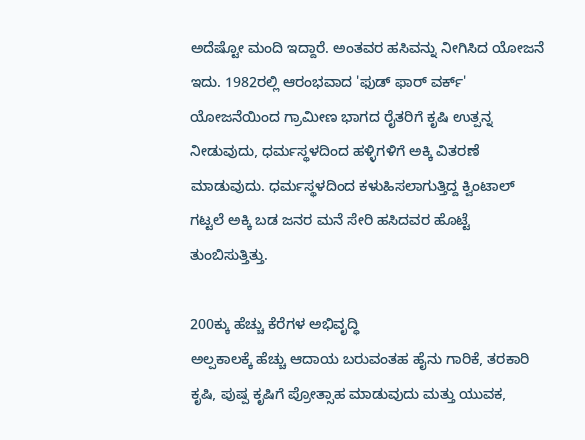ಅದೆಷ್ಟೋ ಮಂದಿ ಇದ್ದಾರೆ. ಅಂತವರ ಹಸಿವನ್ನು ನೀಗಿಸಿದ ಯೋಜನೆ ಇದು. 1982ರಲ್ಲಿ ಆರಂಭವಾದ 'ಫುಡ್ ಫಾರ್ ವರ್ಕ್' ಯೋಜನೆಯಿಂದ ಗ್ರಾಮೀಣ ಭಾಗದ ರೈತರಿಗೆ ಕೃಷಿ ಉತ್ಪನ್ನ ನೀಡುವುದು, ಧರ್ಮಸ್ಥಳದಿಂದ ಹಳ್ಳಿಗಳಿಗೆ ಅಕ್ಕಿ ವಿತರಣೆ ಮಾಡುವುದು. ಧರ್ಮಸ್ಥಳದಿಂದ ಕಳುಹಿಸಲಾಗುತ್ತಿದ್ದ ಕ್ವಿಂಟಾಲ್ ಗಟ್ಟಲೆ ಅಕ್ಕಿ ಬಡ ಜನರ ಮನೆ ಸೇರಿ ಹಸಿದವರ ಹೊಟ್ಟೆ ತುಂಬಿಸುತ್ತಿತ್ತು.

200ಕ್ಕು ಹೆಚ್ಚು ಕೆರೆಗಳ ಅಭಿವೃದ್ಧಿ
ಅಲ್ಪಕಾಲಕ್ಕೆ ಹೆಚ್ಚು ಆದಾಯ ಬರುವಂತಹ ಹೈನು ಗಾರಿಕೆ, ತರಕಾರಿ ಕೃಷಿ, ಪುಷ್ಪ ಕೃಷಿಗೆ ಪ್ರೋತ್ಸಾಹ ಮಾಡುವುದು ಮತ್ತು ಯುವಕ,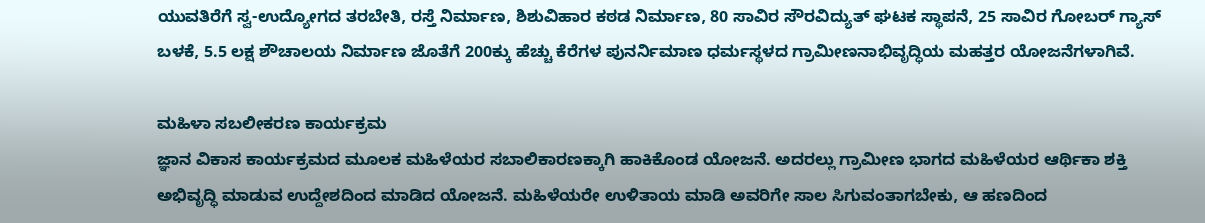ಯುವತಿರೆಗೆ ಸ್ವ-ಉದ್ಯೋಗದ ತರಬೇತಿ, ರಸ್ತೆ ನಿರ್ಮಾಣ, ಶಿಶುವಿಹಾರ ಕಠಡ ನಿರ್ಮಾಣ, 80 ಸಾವಿರ ಸೌರವಿದ್ಯುತ್ ಘಟಕ ಸ್ಥಾಪನೆ, 25 ಸಾವಿರ ಗೋಬರ್ ಗ್ಯಾಸ್ ಬಳಕೆ, 5.5 ಲಕ್ಷ ಶೌಚಾಲಯ ನಿರ್ಮಾಣ ಜೊತೆಗೆ 200ಕ್ಕು ಹೆಚ್ಚು ಕೆರೆಗಳ ಪುನರ್ನಿಮಾಣ ಧರ್ಮಸ್ಥಳದ ಗ್ರಾಮೀಣನಾಭಿವೃದ್ಧಿಯ ಮಹತ್ತರ ಯೋಜನೆಗಳಾಗಿವೆ.

ಮಹಿಳಾ ಸಬಲೀಕರಣ ಕಾರ್ಯಕ್ರಮ
ಜ್ಞಾನ ವಿಕಾಸ ಕಾರ್ಯಕ್ರಮದ ಮೂಲಕ ಮಹಿಳೆಯರ ಸಬಾಲಿಕಾರಣಕ್ಕಾಗಿ ಹಾಕಿಕೊಂಡ ಯೋಜನೆ. ಅದರಲ್ಲು ಗ್ರಾಮೀಣ ಭಾಗದ ಮಹಿಳೆಯರ ಆರ್ಥಿಕಾ ಶಕ್ತಿ ಅಭಿವೃದ್ಧಿ ಮಾಡುವ ಉದ್ದೇಶದಿಂದ ಮಾಡಿದ ಯೋಜನೆ. ಮಹಿಳೆಯರೇ ಉಳಿತಾಯ ಮಾಡಿ ಅವರಿಗೇ ಸಾಲ ಸಿಗುವಂತಾಗಬೇಕು, ಆ ಹಣದಿಂದ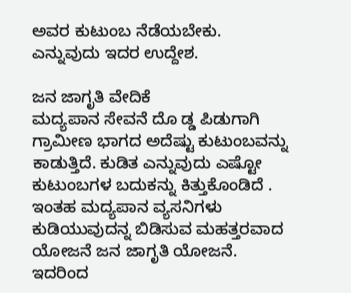ಅವರ ಕುಟುಂಬ ನೆಡೆಯಬೇಕು. ಎನ್ನುವುದು ಇದರ ಉದ್ದೇಶ.

ಜನ ಜಾಗೃತಿ ವೇದಿಕೆ
ಮದ್ಯಪಾನ ಸೇವನೆ ದೊ ಡ್ಡ ಪಿಡುಗಾಗಿ ಗ್ರಾಮೀಣ ಭಾಗದ ಅದೆಷ್ಟು ಕುಟುಂಬವನ್ನು ಕಾಡುತ್ತಿದೆ. ಕುಡಿತ ಎನ್ನುವುದು ಎಷ್ಟೋ ಕುಟುಂಬಗಳ ಬದುಕನ್ನು ಕಿತ್ತುಕೊಂಡಿದೆ . ಇಂತಹ ಮದ್ಯಪಾನ ವ್ಯಸನಿಗಳು ಕುಡಿಯುವುದನ್ನ ಬಿಡಿಸುವ ಮಹತ್ತರವಾದ ಯೋಜನೆ ಜನ ಜಾಗೃತಿ ಯೋಜನೆ. ಇದರಿಂದ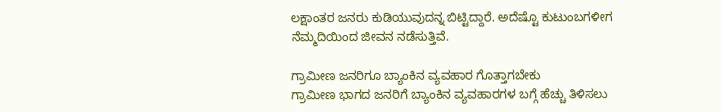ಲಕ್ಷಾಂತರ ಜನರು ಕುಡಿಯುವುದನ್ನ ಬಿಟ್ಟಿದ್ದಾರೆ. ಅದೆಷ್ಟೊ ಕುಟುಂಬಗಳೀಗ ನೆಮ್ಮದಿಯಿಂದ ಜೀವನ ನಡೆಸುತ್ತಿವೆ.

ಗ್ರಾಮೀಣ ಜನರಿಗೂ ಬ್ಯಾಂಕಿನ ವ್ಯವಹಾರ ಗೊತ್ತಾಗಬೇಕು
ಗ್ರಾಮೀಣ ಭಾಗದ ಜನರಿಗೆ ಬ್ಯಾಂಕಿನ ವ್ಯವಹಾರಗಳ ಬಗ್ಗೆ ಹೆಚ್ಚು ತಿಳಿಸಲು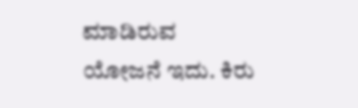ಮಾಡಿರುವ ಯೋಜನೆ ಇದು. ಕಿರು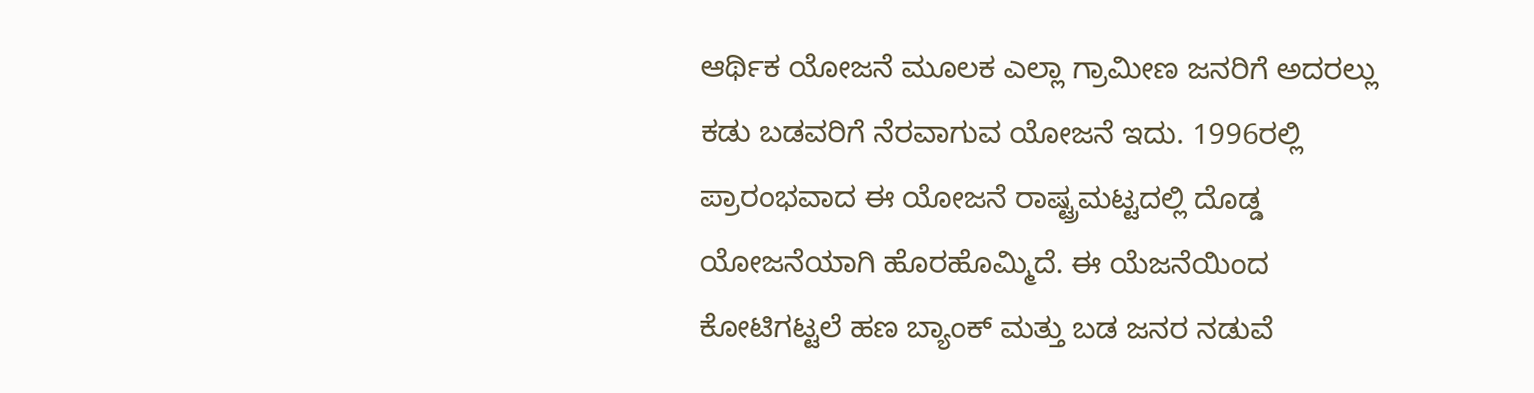ಆರ್ಥಿಕ ಯೋಜನೆ ಮೂಲಕ ಎಲ್ಲಾ ಗ್ರಾಮೀಣ ಜನರಿಗೆ ಅದರಲ್ಲು ಕಡು ಬಡವರಿಗೆ ನೆರವಾಗುವ ಯೋಜನೆ ಇದು. 1996ರಲ್ಲಿ ಪ್ರಾರಂಭವಾದ ಈ ಯೋಜನೆ ರಾಷ್ಟ್ರಮಟ್ಟದಲ್ಲಿ ದೊಡ್ಡ ಯೋಜನೆಯಾಗಿ ಹೊರಹೊಮ್ಮಿದೆ. ಈ ಯೆಜನೆಯಿಂದ ಕೋಟಿಗಟ್ಟಲೆ ಹಣ ಬ್ಯಾಂಕ್ ಮತ್ತು ಬಡ ಜನರ ನಡುವೆ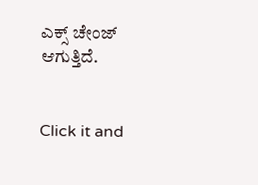ಎಕ್ಸ್ ಚೇಂಜ್ ಆಗುತ್ತಿದೆ.


Click it and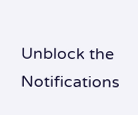Unblock the Notifications